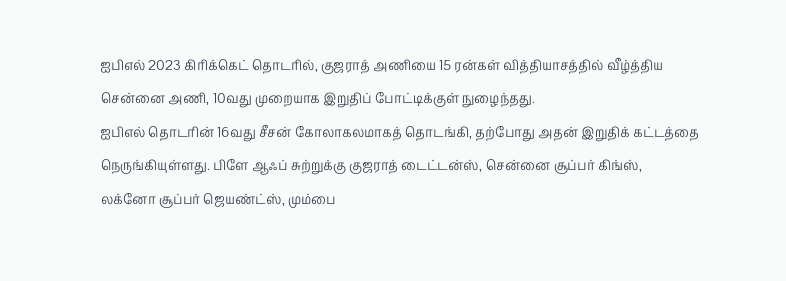ஐபிஎல் 2023 கிரிக்கெட் தொடரில், குஜராத் அணியை 15 ரன்கள் வித்தியாசத்தில் வீழ்த்திய சென்னை அணி, 10வது முறையாக இறுதிப் போட்டிக்குள் நுழைந்தது.
ஐபிஎல் தொடரின் 16வது சீசன் கோலாகலமாகத் தொடங்கி, தற்போது அதன் இறுதிக் கட்டத்தை நெருங்கியுள்ளது. பிளே ஆஃப் சுற்றுக்கு குஜராத் டைட்டன்ஸ், சென்னை சூப்பர் கிங்ஸ், லக்னோ சூப்பர் ஜெயண்ட்ஸ், மும்பை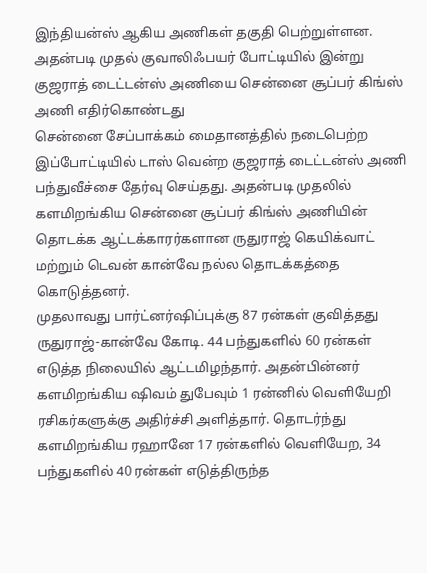இந்தியன்ஸ் ஆகிய அணிகள் தகுதி பெற்றுள்ளன. அதன்படி முதல் குவாலிஃபயர் போட்டியில் இன்று குஜராத் டைட்டன்ஸ் அணியை சென்னை சூப்பர் கிங்ஸ் அணி எதிர்கொண்டது
சென்னை சேப்பாக்கம் மைதானத்தில் நடைபெற்ற இப்போட்டியில் டாஸ் வென்ற குஜராத் டைட்டன்ஸ் அணி பந்துவீச்சை தேர்வு செய்தது. அதன்படி முதலில் களமிறங்கிய சென்னை சூப்பர் கிங்ஸ் அணியின் தொடக்க ஆட்டக்காரர்களான ருதுராஜ் கெயிக்வாட் மற்றும் டெவன் கான்வே நல்ல தொடக்கத்தை கொடுத்தனர்.
முதலாவது பார்ட்னர்ஷிப்புக்கு 87 ரன்கள் குவித்தது ருதுராஜ்-கான்வே கோடி. 44 பந்துகளில் 60 ரன்கள் எடுத்த நிலையில் ஆட்டமிழந்தார். அதன்பின்னர் களமிறங்கிய ஷிவம் துபேவும் 1 ரன்னில் வெளியேறி ரசிகர்களுக்கு அதிர்ச்சி அளித்தார். தொடர்ந்து களமிறங்கிய ரஹானே 17 ரன்களில் வெளியேற, 34 பந்துகளில் 40 ரன்கள் எடுத்திருந்த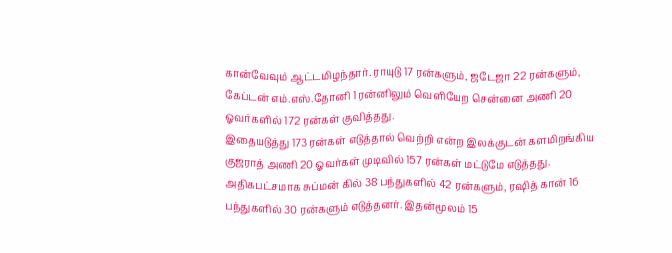கான்வேவும் ஆட்டமிழந்தார். ராயுடு 17 ரன்களும், ஜடேஜா 22 ரன்களும், கேப்டன் எம்.எஸ்.தோனி 1 ரன்னிலும் வெளியேற சென்னை அணி 20 ஓவர்களில் 172 ரன்கள் குவித்தது.
இதையடுத்து 173 ரன்கள் எடுத்தால் வெற்றி என்ற இலக்குடன் களமிறங்கிய குஜராத் அணி 20 ஓவர்கள் முடிவில் 157 ரன்கள் மட்டுமே எடுத்தது. அதிகபட்சமாக சுப்மன் கில் 38 பந்துகளில் 42 ரன்களும், ரஷித் கான் 16 பந்துகளில் 30 ரன்களும் எடுத்தனர். இதன்மூலம் 15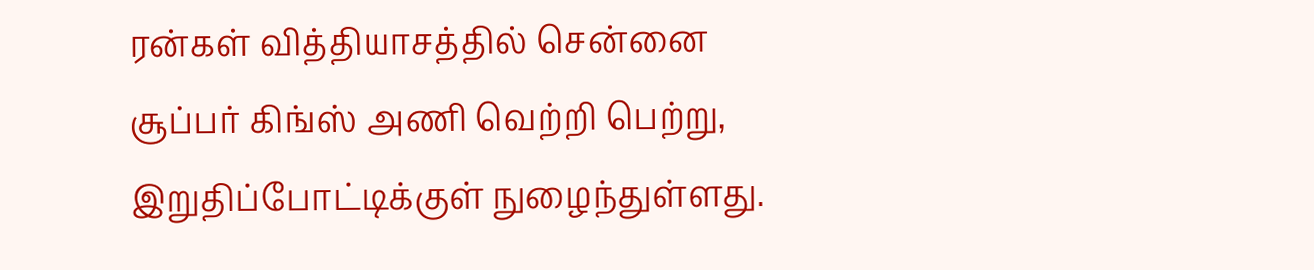ரன்கள் வித்தியாசத்தில் சென்னை சூப்பர் கிங்ஸ் அணி வெற்றி பெற்று, இறுதிப்போட்டிக்குள் நுழைந்துள்ளது.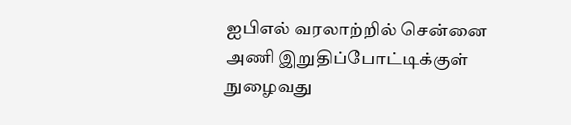ஐபிஎல் வரலாற்றில் சென்னை அணி இறுதிப்போட்டிக்குள் நுழைவது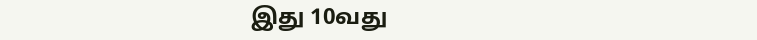இது 10வது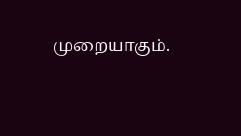முறையாகும்.